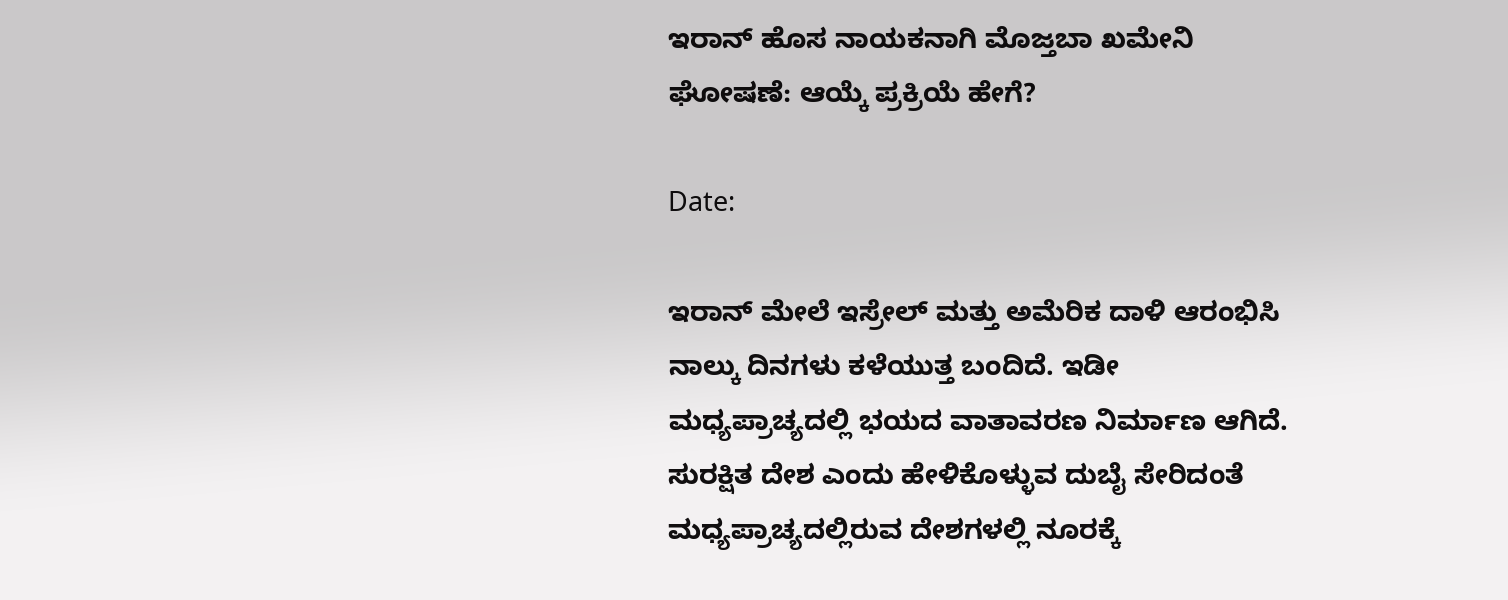ಇರಾನ್‌ ಹೊಸ ನಾಯಕನಾಗಿ ಮೊಜ್ತಬಾ ಖಮೇನಿ ಘೋಷಣೆ: ಆಯ್ಕೆ ಪ್ರಕ್ರಿಯೆ ಹೇಗೆ?

Date:

ಇರಾನ್‌ ಮೇಲೆ ಇಸ್ರೇಲ್‌ ಮತ್ತು ಅಮೆರಿಕ ದಾಳಿ ಆರಂಭಿಸಿ ನಾಲ್ಕು ದಿನಗಳು ಕಳೆಯುತ್ತ ಬಂದಿದೆ. ಇಡೀ ಮಧ್ಯಪ್ರಾಚ್ಯದಲ್ಲಿ ಭಯದ ವಾತಾವರಣ ನಿರ್ಮಾಣ ಆಗಿದೆ. ಸುರಕ್ಷಿತ ದೇಶ ಎಂದು ಹೇಳಿಕೊಳ್ಳುವ ದುಬೈ ಸೇರಿದಂತೆ ಮಧ್ಯಪ್ರಾಚ್ಯದಲ್ಲಿರುವ ದೇಶಗಳಲ್ಲಿ ನೂರಕ್ಕೆ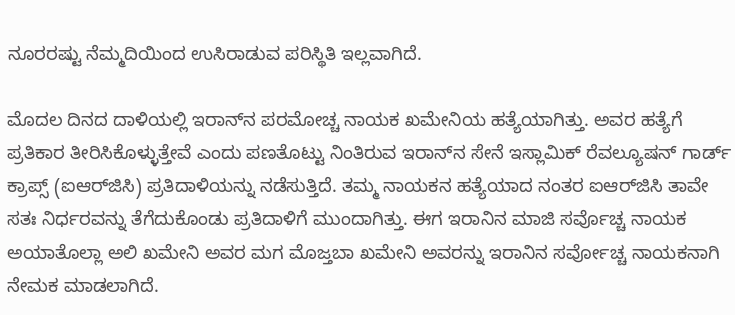ನೂರರಷ್ಟು ನೆಮ್ಮದಿಯಿಂದ ಉಸಿರಾಡುವ ಪರಿಸ್ಥಿತಿ ಇಲ್ಲವಾಗಿದೆ.

ಮೊದಲ ದಿನದ ದಾಳಿಯಲ್ಲಿ ಇರಾನ್‌ನ ಪರಮೋಚ್ಚ ನಾಯಕ ಖಮೇನಿಯ ಹತ್ಯೆಯಾಗಿತ್ತು. ಅವರ ಹತ್ಯೆಗೆ ಪ್ರತಿಕಾರ ತೀರಿಸಿಕೊಳ್ಳುತ್ತೇವೆ ಎಂದು ಪಣತೊಟ್ಟು ನಿಂತಿರುವ ಇರಾನ್‌ನ ಸೇನೆ ಇಸ್ಲಾಮಿಕ್‌ ರೆವಲ್ಯೂಷನ್‌ ಗಾರ್ಡ್‌ ಕ್ರಾಪ್ಸ್‌ (ಐಆರ್‌ಜಿಸಿ) ಪ್ರತಿದಾಳಿಯನ್ನು ನಡೆಸುತ್ತಿದೆ. ತಮ್ಮ ನಾಯಕನ ಹತ್ಯೆಯಾದ ನಂತರ ಐಆರ್‌ಜಿಸಿ ತಾವೇ ಸತಃ ನಿರ್ಧರವನ್ನು ತೆಗೆದುಕೊಂಡು ಪ್ರತಿದಾಳಿಗೆ ಮುಂದಾಗಿತ್ತು. ಈಗ ಇರಾನಿನ ಮಾಜಿ ಸರ್ವೊಚ್ಚ ನಾಯಕ ಅಯಾತೊಲ್ಲಾ ಅಲಿ ಖಮೇನಿ ಅವರ ಮಗ ಮೊಜ್ತಬಾ ಖಮೇನಿ ಅವರನ್ನು ಇರಾನಿನ ಸರ್ವೋಚ್ಚ ನಾಯಕನಾಗಿ ನೇಮಕ ಮಾಡಲಾಗಿದೆ.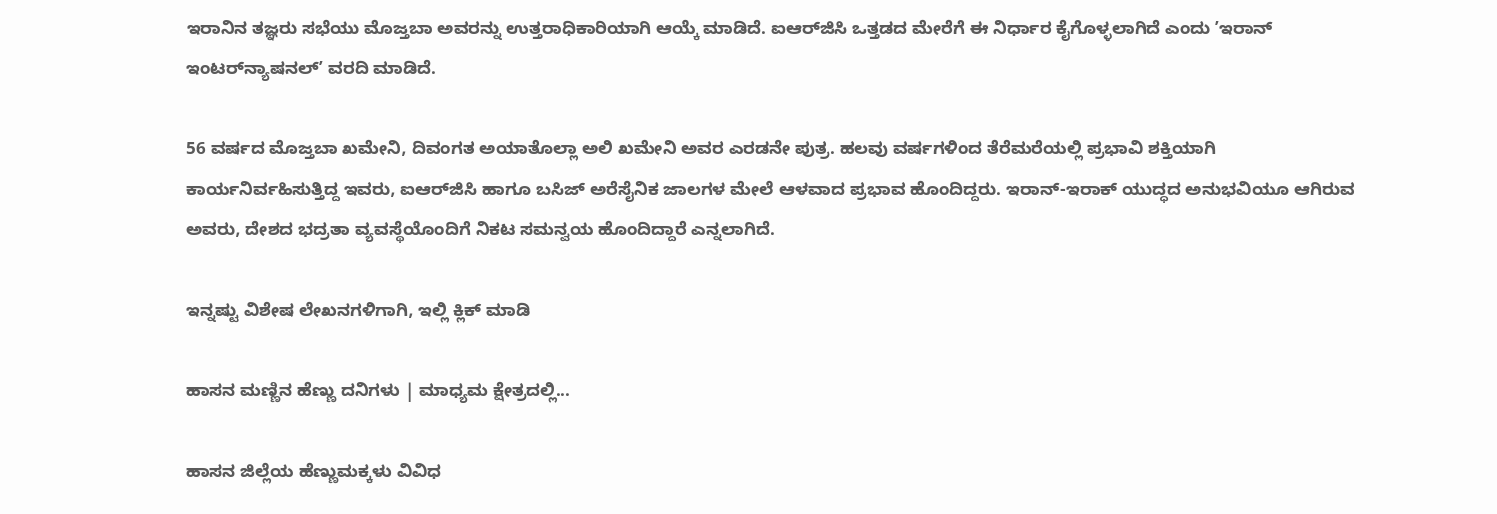ಇರಾನಿನ ತಜ್ಞರು ಸಭೆಯು ಮೊಜ್ತಬಾ ಅವರನ್ನು ಉತ್ತರಾಧಿಕಾರಿಯಾಗಿ ಆಯ್ಕೆ ಮಾಡಿದೆ. ಐಆರ್‌ಜಿಸಿ ಒತ್ತಡದ ಮೇರೆಗೆ ಈ ನಿರ್ಧಾರ ಕೈಗೊಳ್ಳಲಾಗಿದೆ ಎಂದು ʼಇರಾನ್‌ ಇಂಟರ್‌ನ್ಯಾಷನಲ್‌ʼ ವರದಿ ಮಾಡಿದೆ.

56 ವರ್ಷದ ಮೊಜ್ತಬಾ ಖಮೇನಿ, ದಿವಂಗತ ಅಯಾತೊಲ್ಲಾ ಅಲಿ ಖಮೇನಿ ಅವರ ಎರಡನೇ ಪುತ್ರ. ಹಲವು ವರ್ಷಗಳಿಂದ ತೆರೆಮರೆಯಲ್ಲಿ ಪ್ರಭಾವಿ ಶಕ್ತಿಯಾಗಿ ಕಾರ್ಯನಿರ್ವಹಿಸುತ್ತಿದ್ದ ಇವರು, ಐಆರ್‌ಜಿಸಿ ಹಾಗೂ ಬಸಿಜ್ ಅರೆಸೈನಿಕ ಜಾಲಗಳ ಮೇಲೆ ಆಳವಾದ ಪ್ರಭಾವ ಹೊಂದಿದ್ದರು. ಇರಾನ್-ಇರಾಕ್ ಯುದ್ಧದ ಅನುಭವಿಯೂ ಆಗಿರುವ ಅವರು, ದೇಶದ ಭದ್ರತಾ ವ್ಯವಸ್ಥೆಯೊಂದಿಗೆ ನಿಕಟ ಸಮನ್ವಯ ಹೊಂದಿದ್ದಾರೆ ಎನ್ನಲಾಗಿದೆ.

ಇನ್ನಷ್ಟು ವಿಶೇಷ ಲೇಖನಗಳಿಗಾಗಿ, ಇಲ್ಲಿ ಕ್ಲಿಕ್ ಮಾಡಿ

ಹಾಸನ ಮಣ್ಣಿನ ಹೆಣ್ಣು ದನಿಗಳು | ಮಾಧ್ಯಮ ಕ್ಷೇತ್ರದಲ್ಲಿ...

ಹಾಸನ ಜಿಲ್ಲೆಯ ಹೆಣ್ಣುಮಕ್ಕಳು ವಿವಿಧ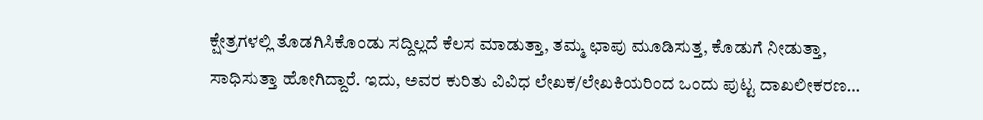ಕ್ಷೇತ್ರಗಳಲ್ಲಿ ತೊಡಗಿಸಿಕೊಂಡು ಸದ್ದಿಲ್ಲದೆ ಕೆಲಸ ಮಾಡುತ್ತಾ, ತಮ್ಮ ಛಾಪು ಮೂಡಿಸುತ್ತ, ಕೊಡುಗೆ ನೀಡುತ್ತಾ, ಸಾಧಿಸುತ್ತಾ ಹೋಗಿದ್ದಾರೆ. ಇದು, ಅವರ ಕುರಿತು ವಿವಿಧ ಲೇಖಕ/ಲೇಖಕಿಯರಿಂದ ಒಂದು ಪುಟ್ಟ ದಾಖಲೀಕರಣ…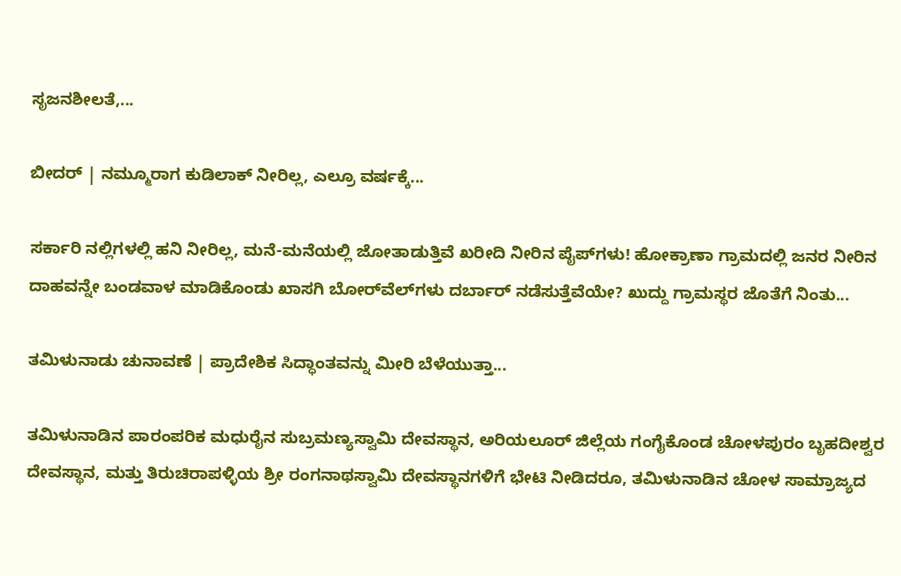ಸೃಜನಶೀಲತೆ,...

ಬೀದರ್ | ನಮ್ಮೂರಾಗ ಕುಡಿಲಾಕ್ ನೀರಿಲ್ಲ, ಎಲ್ರೂ ವರ್ಷಕ್ಕೆ...

ಸರ್ಕಾರಿ ನಲ್ಲಿಗಳಲ್ಲಿ ಹನಿ ನೀರಿಲ್ಲ, ಮನೆ-ಮನೆಯಲ್ಲಿ ಜೋತಾಡುತ್ತಿವೆ ಖರೀದಿ ನೀರಿನ ಪೈಪ್‌ಗಳು! ಹೋಕ್ರಾಣಾ ಗ್ರಾಮದಲ್ಲಿ ಜನರ ನೀರಿನ ದಾಹವನ್ನೇ ಬಂಡವಾಳ ಮಾಡಿಕೊಂಡು ಖಾಸಗಿ ಬೋರ್‌ವೆಲ್‌ಗಳು ದರ್ಬಾರ್‌ ನಡೆಸುತ್ತೆವೆಯೇ? ಖುದ್ದು ಗ್ರಾಮಸ್ಥರ ಜೊತೆಗೆ ನಿಂತು...

ತಮಿಳುನಾಡು ಚುನಾವಣೆ | ಪ್ರಾದೇಶಿಕ ಸಿದ್ಧಾಂತವನ್ನು ಮೀರಿ ಬೆಳೆಯುತ್ತಾ...

ತಮಿಳುನಾಡಿನ ಪಾರಂಪರಿಕ ಮಧುರೈನ ಸುಬ್ರಮಣ್ಯಸ್ವಾಮಿ ದೇವಸ್ಥಾನ, ಅರಿಯಲೂರ್ ಜಿಲ್ಲೆಯ ಗಂಗೈಕೊಂಡ ಚೋಳಪುರಂ ಬೃಹದೀಶ್ವರ ದೇವಸ್ಥಾನ, ಮತ್ತು ತಿರುಚಿರಾಪಳ್ಳಿಯ ಶ್ರೀ ರಂಗನಾಥಸ್ವಾಮಿ ದೇವಸ್ಥಾನಗಳಿಗೆ ಭೇಟಿ ನೀಡಿದರೂ, ತಮಿಳುನಾಡಿನ ಚೋಳ ಸಾಮ್ರಾಜ್ಯದ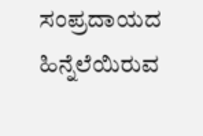ಸಂಪ್ರದಾಯದ ಹಿನ್ನೆಲೆಯಿರುವ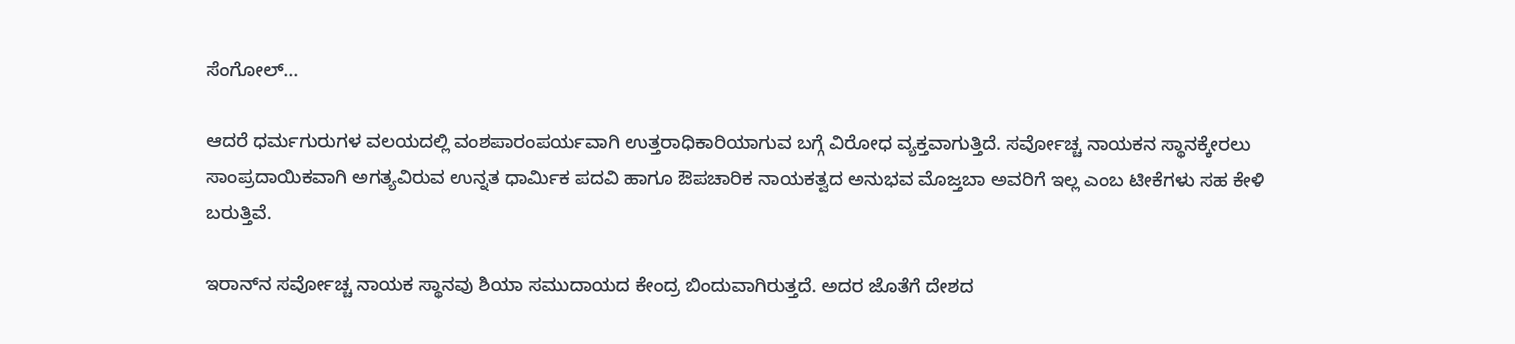ಸೆಂಗೋಲ್...

ಆದರೆ ಧರ್ಮಗುರುಗಳ ವಲಯದಲ್ಲಿ ವಂಶಪಾರಂಪರ್ಯವಾಗಿ ಉತ್ತರಾಧಿಕಾರಿಯಾಗುವ ಬಗ್ಗೆ ವಿರೋಧ ವ್ಯಕ್ತವಾಗುತ್ತಿದೆ. ಸರ್ವೋಚ್ಚ ನಾಯಕನ ಸ್ಥಾನಕ್ಕೇರಲು ಸಾಂಪ್ರದಾಯಿಕವಾಗಿ ಅಗತ್ಯವಿರುವ ಉನ್ನತ ಧಾರ್ಮಿಕ ಪದವಿ ಹಾಗೂ ಔಪಚಾರಿಕ ನಾಯಕತ್ವದ ಅನುಭವ ಮೊಜ್ತಬಾ ಅವರಿಗೆ ಇಲ್ಲ ಎಂಬ ಟೀಕೆಗಳು ಸಹ ಕೇಳಿ ಬರುತ್ತಿವೆ.

ಇರಾನ್‌ನ ಸರ್ವೋಚ್ಚ ನಾಯಕ ಸ್ಥಾನವು ಶಿಯಾ ಸಮುದಾಯದ ಕೇಂದ್ರ ಬಿಂದುವಾಗಿರುತ್ತದೆ. ಅದರ ಜೊತೆಗೆ ದೇಶದ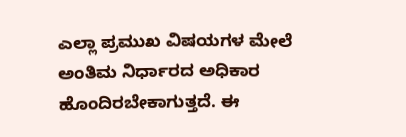ಎಲ್ಲಾ ಪ್ರಮುಖ ವಿಷಯಗಳ ಮೇಲೆ ಅಂತಿಮ ನಿರ್ಧಾರದ ಅಧಿಕಾರ ಹೊಂದಿರಬೇಕಾಗುತ್ತದೆ. ಈ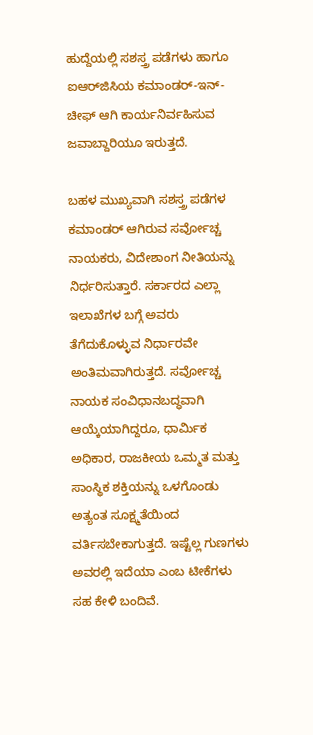ಹುದ್ದೆಯಲ್ಲಿ ಸಶಸ್ತ್ರ ಪಡೆಗಳು ಹಾಗೂ ಐಆರ್‌ಜಿಸಿಯ ಕಮಾಂಡರ್-ಇನ್-ಚೀಫ್ ಆಗಿ ಕಾರ್ಯನಿರ್ವಹಿಸುವ ಜವಾಬ್ದಾರಿಯೂ ಇರುತ್ತದೆ.

ಬಹಳ ಮುಖ್ಯವಾಗಿ ಸಶಸ್ತ್ರ ಪಡೆಗಳ ಕಮಾಂಡರ್ ಆಗಿರುವ ಸರ್ವೋಚ್ಚ ನಾಯಕರು, ವಿದೇಶಾಂಗ ನೀತಿಯನ್ನು ನಿರ್ಧರಿಸುತ್ತಾರೆ. ಸರ್ಕಾರದ ಎಲ್ಲಾ ಇಲಾಖೆಗಳ ಬಗ್ಗೆ ಅವರು ತೆಗೆದುಕೊಳ್ಳುವ ನಿರ್ಧಾರವೇ ಅಂತಿಮವಾಗಿರುತ್ತದೆ. ಸರ್ವೋಚ್ಚ ನಾಯಕ ಸಂವಿಧಾನಬದ್ಧವಾಗಿ ಆಯ್ಕೆಯಾಗಿದ್ದರೂ, ಧಾರ್ಮಿಕ ಅಧಿಕಾರ, ರಾಜಕೀಯ ಒಮ್ಮತ ಮತ್ತು ಸಾಂಸ್ಥಿಕ ಶಕ್ತಿಯನ್ನು ಒಳಗೊಂಡು ಅತ್ಯಂತ ಸೂಕ್ಷ್ಮತೆಯಿಂದ ವರ್ತಿಸಬೇಕಾಗುತ್ತದೆ. ಇಷ್ಟೆಲ್ಲ ಗುಣಗಳು ಅವರಲ್ಲಿ ಇದೆಯಾ ಎಂಬ ಟೀಕೆಗಳು ಸಹ ಕೇಳಿ ಬಂದಿವೆ.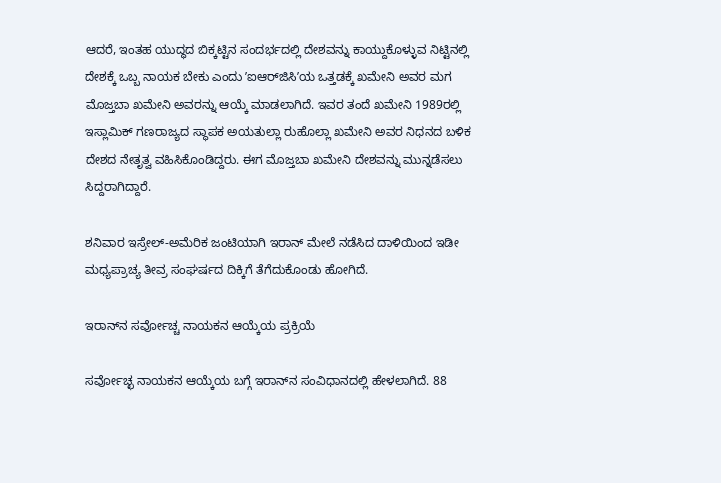ಆದರೆ, ಇಂತಹ ಯುದ್ಧದ ಬಿಕ್ಕಟ್ಟಿನ ಸಂದರ್ಭದಲ್ಲಿ ದೇಶವನ್ನು ಕಾಯ್ದುಕೊಳ್ಳುವ ನಿಟ್ಟಿನಲ್ಲಿ ದೇಶಕ್ಕೆ ಒಬ್ಬ ನಾಯಕ ಬೇಕು ಎಂದು ʼಐಆರ್‌ಜಿಸಿʼಯ ಒತ್ತಡಕ್ಕೆ ಖಮೇನಿ ಅವರ ಮಗ ಮೊಜ್ತಬಾ ಖಮೇನಿ ಅವರನ್ನು ಆಯ್ಕೆ ಮಾಡಲಾಗಿದೆ. ಇವರ ತಂದೆ ಖಮೇನಿ 1989ರಲ್ಲಿ ಇಸ್ಲಾಮಿಕ್ ಗಣರಾಜ್ಯದ ಸ್ಥಾಪಕ ಅಯತುಲ್ಲಾ ರುಹೊಲ್ಲಾ ಖಮೇನಿ ಅವರ ನಿಧನದ ಬಳಿಕ ದೇಶದ ನೇತೃತ್ವ ವಹಿಸಿಕೊಂಡಿದ್ದರು. ಈಗ ಮೊಜ್ತಬಾ ಖಮೇನಿ ದೇಶವನ್ನು ಮುನ್ನಡೆಸಲು ಸಿದ್ದರಾಗಿದ್ದಾರೆ.

ಶನಿವಾರ ಇಸ್ರೇಲ್-ಅಮೆರಿಕ ಜಂಟಿಯಾಗಿ ಇರಾನ್‌ ಮೇಲೆ ನಡೆಸಿದ ದಾಳಿಯಿಂದ ಇಡೀ ಮಧ್ಯಪ್ರಾಚ್ಯ ತೀವ್ರ ಸಂಘರ್ಷದ ದಿಕ್ಕಿಗೆ ತೆಗೆದುಕೊಂಡು ಹೋಗಿದೆ.

ಇರಾನ್‌ನ ಸರ್ವೋಚ್ಚ ನಾಯಕನ ಆಯ್ಕೆಯ ಪ್ರಕ್ರಿಯೆ

ಸರ್ವೋಚ್ಛ ನಾಯಕನ ಆಯ್ಕೆಯ ಬಗ್ಗೆ ಇರಾನ್‌ನ ಸಂವಿಧಾನದಲ್ಲಿ ಹೇಳಲಾಗಿದೆ. 88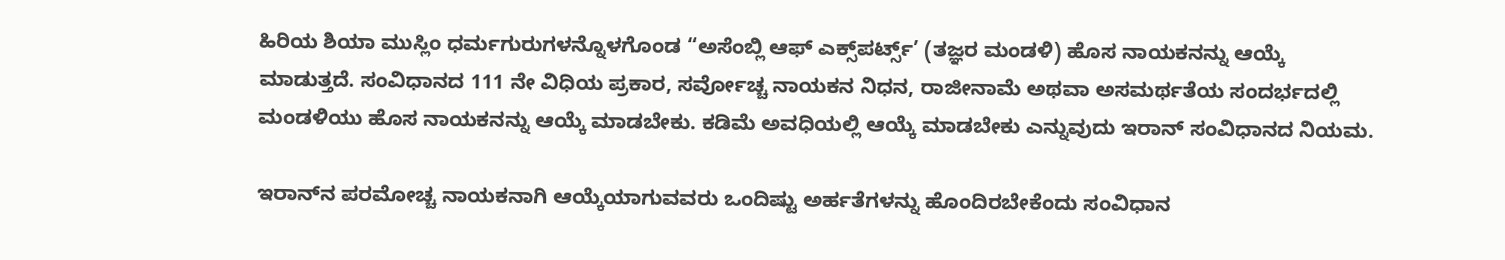ಹಿರಿಯ ಶಿಯಾ ಮುಸ್ಲಿಂ ಧರ್ಮಗುರುಗಳನ್ನೊಳಗೊಂಡ “ಅಸೆಂಬ್ಲಿ ಆಫ್ ಎಕ್ಸ್‌ಪರ್ಟ್ಸ್’ (ತಜ್ಞರ ಮಂಡಳಿ) ಹೊಸ ನಾಯಕನನ್ನು ಆಯ್ಕೆ ಮಾಡುತ್ತದೆ. ಸಂವಿಧಾನದ 111 ನೇ ವಿಧಿಯ ಪ್ರಕಾರ, ಸರ್ವೋಚ್ಚ ನಾಯಕನ ನಿಧನ, ರಾಜೀನಾಮೆ ಅಥವಾ ಅಸಮರ್ಥತೆಯ ಸಂದರ್ಭದಲ್ಲಿ ಮಂಡಳಿಯು ಹೊಸ ನಾಯಕನನ್ನು ಆಯ್ಕೆ ಮಾಡಬೇಕು. ಕಡಿಮೆ ಅವಧಿಯಲ್ಲಿ ಆಯ್ಕೆ ಮಾಡಬೇಕು ಎನ್ನುವುದು ಇರಾನ್‌ ಸಂವಿಧಾನದ ನಿಯಮ.

ಇರಾನ್‌ನ ಪರಮೋಚ್ಚ ನಾಯಕನಾಗಿ ಆಯ್ಕೆಯಾಗುವವರು ಒಂದಿಷ್ಟು ಅರ್ಹತೆಗಳನ್ನು ಹೊಂದಿರಬೇಕೆಂದು ಸಂವಿಧಾನ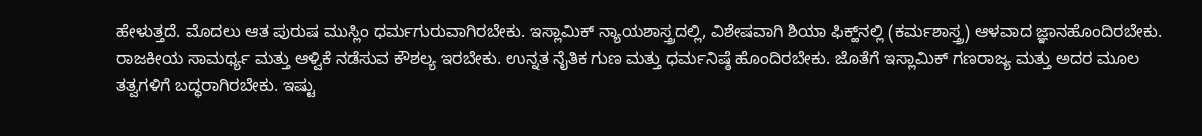ಹೇಳುತ್ತದೆ. ಮೊದಲು ಆತ ಪುರುಷ ಮುಸ್ಲಿಂ ಧರ್ಮಗುರುವಾಗಿರಬೇಕು. ಇಸ್ಲಾಮಿಕ್‌ ನ್ಯಾಯಶಾಸ್ತ್ರದಲ್ಲಿ, ವಿಶೇಷವಾಗಿ ಶಿಯಾ ಫಿಕ್ಹ್‌ನಲ್ಲಿ (ಕರ್ಮಶಾಸ್ತ್ರ) ಆಳವಾದ ಜ್ಞಾನಹೊಂದಿರಬೇಕು. ರಾಜಕೀಯ ಸಾಮರ್ಥ್ಯ ಮತ್ತು ಆಳ್ವಿಕೆ ನಡೆಸುವ ಕೌಶಲ್ಯ ಇರಬೇಕು. ಉನ್ನತ ನೈತಿಕ ಗುಣ ಮತ್ತು ಧರ್ಮನಿಷ್ಠೆ ಹೊಂದಿರಬೇಕು. ಜೊತೆಗೆ ಇಸ್ಲಾಮಿಕ್‌ ಗಣರಾಜ್ಯ ಮತ್ತು ಅದರ ಮೂಲ ತತ್ವಗಳಿಗೆ ಬದ್ಧರಾಗಿರಬೇಕು. ಇಷ್ಟು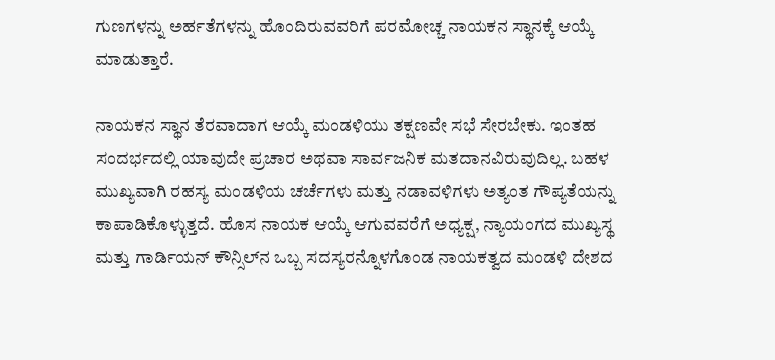ಗುಣಗಳನ್ನು ಅರ್ಹತೆಗಳನ್ನು ಹೊಂದಿರುವವರಿಗೆ ಪರಮೋಚ್ಚ ನಾಯಕನ ಸ್ಥಾನಕ್ಕೆ ಆಯ್ಕೆ ಮಾಡುತ್ತಾರೆ.

ನಾಯಕನ ಸ್ಥಾನ ತೆರವಾದಾಗ ಆಯ್ಕೆ ಮಂಡಳಿಯು ತಕ್ಷಣವೇ ಸಭೆ ಸೇರಬೇಕು. ಇಂತಹ ಸಂದರ್ಭದಲ್ಲಿ ಯಾವುದೇ ಪ್ರಚಾರ ಅಥವಾ ಸಾರ್ವಜನಿಕ ಮತದಾನವಿರುವುದಿಲ್ಲ. ಬಹಳ ಮುಖ್ಯವಾಗಿ ರಹಸ್ಯ ಮಂಡಳಿಯ ಚರ್ಚೆಗಳು ಮತ್ತು ನಡಾವಳಿಗಳು ಅತ್ಯಂತ ಗೌಪ್ಯತೆಯನ್ನು ಕಾಪಾಡಿಕೊಳ್ಳುತ್ತದೆ. ಹೊಸ ನಾಯಕ ಆಯ್ಕೆ ಆಗುವವರೆಗೆ ಅಧ್ಯಕ್ಷ, ನ್ಯಾಯಂಗದ ಮುಖ್ಯಸ್ಥ ಮತ್ತು ಗಾರ್ಡಿಯನ್‌ ಕೌನ್ಸಿಲ್‌ನ ಒಬ್ಬ ಸದಸ್ಯರನ್ನೊಳಗೊಂಡ ನಾಯಕತ್ವದ ಮಂಡಳಿ ದೇಶದ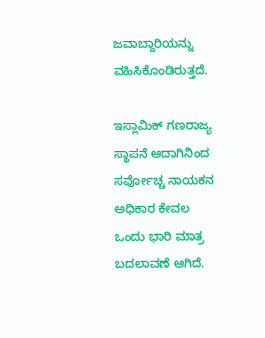ಜವಾಬ್ದಾರಿಯನ್ನು ವಹಿಸಿಕೊಂಡಿರುತ್ತದೆ.

ಇಸ್ಲಾಮಿಕ್‌ ಗಣರಾಜ್ಯ ಸ್ಥಾಪನೆ ಆದಾಗಿನಿಂದ ಸರ್ವೋಚ್ಚ ನಾಯಕನ ಅಧಿಕಾರ ಕೇವಲ ಒಂದು ಭಾರಿ ಮಾತ್ರ ಬದಲಾವಣೆ ಆಗಿದೆ.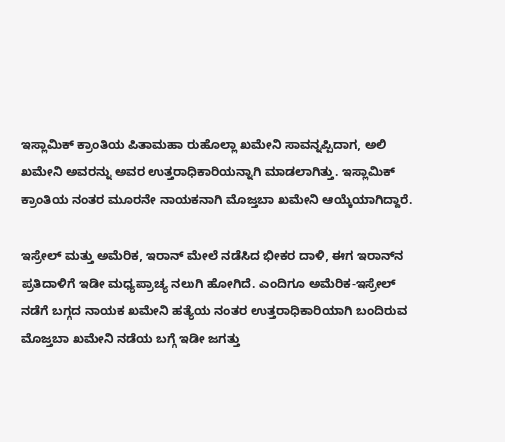ಇಸ್ಲಾಮಿಕ್‌ ಕ್ರಾಂತಿಯ ಪಿತಾಮಹಾ ರುಹೊಲ್ಲಾ ಖಮೇನಿ ಸಾವನ್ನಪ್ಪಿದಾಗ, ಅಲಿ ಖಮೇನಿ ಅವರನ್ನು ಅವರ ಉತ್ತರಾಧಿಕಾರಿಯನ್ನಾಗಿ ಮಾಡಲಾಗಿತ್ತು. ಇಸ್ಲಾಮಿಕ್‌ ಕ್ರಾಂತಿಯ ನಂತರ ಮೂರನೇ ನಾಯಕನಾಗಿ ಮೊಜ್ತಬಾ ಖಮೇನಿ ಆಯ್ಕೆಯಾಗಿದ್ದಾರೆ.

ಇಸ್ರೇಲ್‌ ಮತ್ತು ಅಮೆರಿಕ, ಇರಾನ್‌ ಮೇಲೆ ನಡೆಸಿದ ಭೀಕರ ದಾಳಿ, ಈಗ ಇರಾನ್‌ನ ಪ್ರತಿದಾಳಿಗೆ ಇಡೀ ಮಧ್ಯಪ್ರಾಚ್ಯ ನಲುಗಿ ಹೋಗಿದೆ. ಎಂದಿಗೂ ಅಮೆರಿಕ-ಇಸ್ರೇಲ್‌ ನಡೆಗೆ ಬಗ್ಗದ ನಾಯಕ ಖಮೇನಿ ಹತ್ಯೆಯ ನಂತರ ಉತ್ತರಾಧಿಕಾರಿಯಾಗಿ ಬಂದಿರುವ ಮೊಜ್ತಬಾ ಖಮೇನಿ ನಡೆಯ ಬಗ್ಗೆ ಇಡೀ ಜಗತ್ತು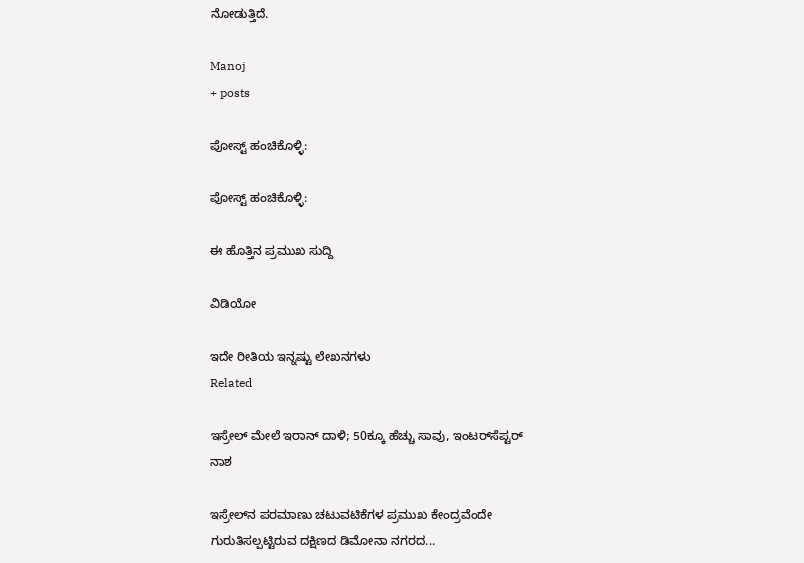ನೋಡುತ್ತಿದೆ.

Manoj
+ posts

ಪೋಸ್ಟ್ ಹಂಚಿಕೊಳ್ಳಿ:

ಪೋಸ್ಟ್ ಹಂಚಿಕೊಳ್ಳಿ:

ಈ ಹೊತ್ತಿನ ಪ್ರಮುಖ ಸುದ್ದಿ

ವಿಡಿಯೋ

ಇದೇ ರೀತಿಯ ಇನ್ನಷ್ಟು ಲೇಖನಗಳು
Related

ಇಸ್ರೇಲ್‌ ಮೇಲೆ ಇರಾನ್ ದಾಳಿ; 50ಕ್ಕೂ ಹೆಚ್ಚು ಸಾವು, ಇಂಟರ್‌ಸೆಪ್ಟರ್ ನಾಶ

ಇಸ್ರೇಲ್‌ನ ಪರಮಾಣು ಚಟುವಟಿಕೆಗಳ ಪ್ರಮುಖ ಕೇಂದ್ರವೆಂದೇ ಗುರುತಿಸಲ್ಪಟ್ಟಿರುವ ದಕ್ಷಿಣದ ಡಿಮೋನಾ ನಗರದ...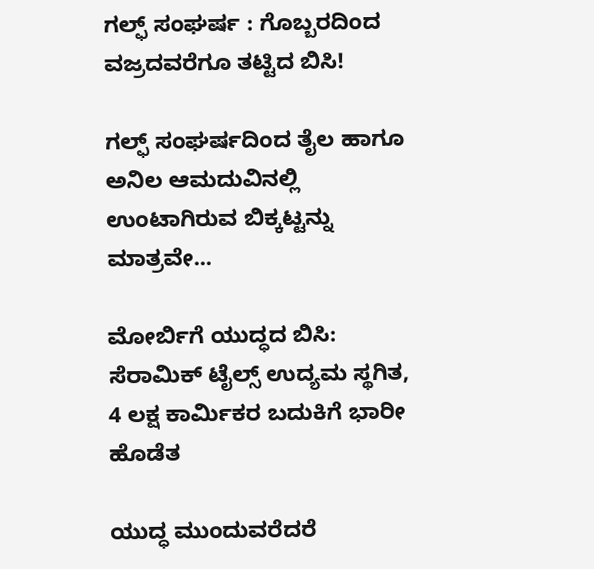ಗಲ್ಫ್‌ ಸಂಘರ್ಷ : ಗೊಬ್ಬರದಿಂದ ವಜ್ರದವರೆಗೂ ತಟ್ಟಿದ ಬಿಸಿ!

ಗಲ್ಫ್ ಸಂಘರ್ಷದಿಂದ ತೈಲ ಹಾಗೂ ಅನಿಲ ಆಮದುವಿನಲ್ಲಿ ಉಂಟಾಗಿರುವ ಬಿಕ್ಕಟ್ಟನ್ನು ಮಾತ್ರವೇ...

ಮೋರ್ಬಿಗೆ ಯುದ್ಧದ ಬಿಸಿ: ಸೆರಾಮಿಕ್ ಟೈಲ್ಸ್ ಉದ್ಯಮ ಸ್ಥಗಿತ, 4 ಲಕ್ಷ ಕಾರ್ಮಿಕರ ಬದುಕಿಗೆ ಭಾರೀ ಹೊಡೆತ

ಯುದ್ಧ ಮುಂದುವ‌ರೆದರೆ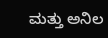ಮತ್ತು ಅನಿಲ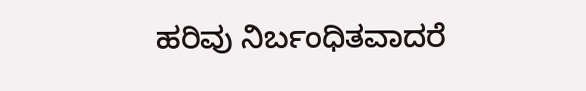ಹರಿವು ನಿರ್ಬಂಧಿತವಾದರೆ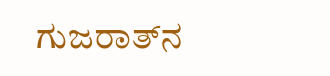ಗುಜರಾತ್‌ನ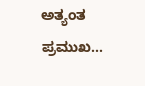ಅತ್ಯಂತ ಪ್ರಮುಖ...